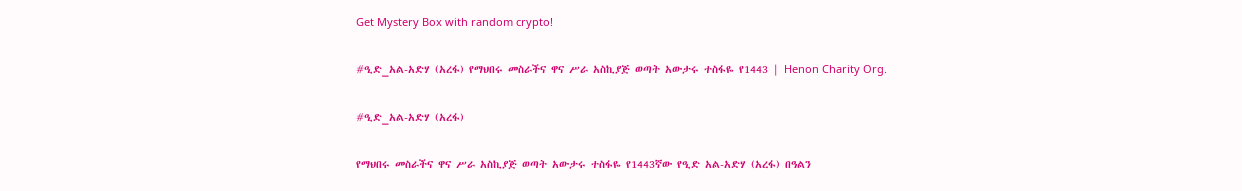Get Mystery Box with random crypto!

#ዒድ_አል-አድሃ (አረፋ) የማህበሩ መስራችና ዋና ሥራ አስኪያጅ ወጣት አውታሩ ተስፋዬ የ1443 | Henon Charity Org.

#ዒድ_አል-አድሃ (አረፋ)

የማህበሩ መስራችና ዋና ሥራ አስኪያጅ ወጣት አውታሩ ተስፋዬ የ1443ኛው የዒድ አል-አድሃ (አረፋ) በዓልን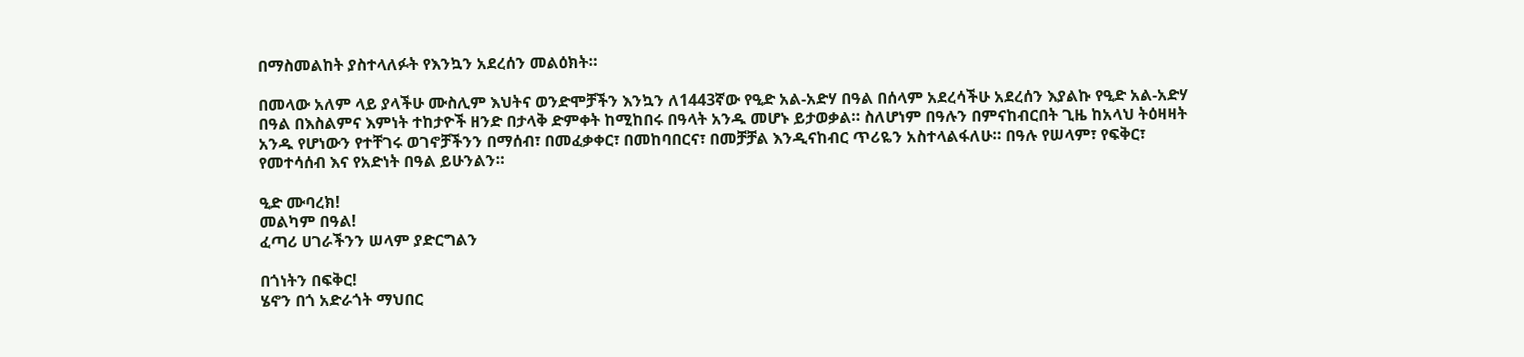በማስመልከት ያስተላለፉት የእንኳን አደረሰን መልዕክት።

በመላው አለም ላይ ያላችሁ ሙስሊም እህትና ወንድሞቻችን እንኳን ለ1443ኛው የዒድ አል-አድሃ በዓል በሰላም አደረሳችሁ አደረሰን እያልኩ የዒድ አል-አድሃ በዓል በእስልምና እምነት ተከታዮች ዘንድ በታላቅ ድምቀት ከሚከበሩ በዓላት አንዱ መሆኑ ይታወቃል። ስለሆነም በዓሉን በምናከብርበት ጊዜ ከአላህ ትዕዛዛት አንዱ የሆነውን የተቸገሩ ወገኖቻችንን በማሰብ፣ በመፈቃቀር፣ በመከባበርና፣ በመቻቻል እንዲናከብር ጥሪዬን አስተላልፋለሁ። በዓሉ የሠላም፣ የፍቅር፣ የመተሳሰብ እና የአድነት በዓል ይሁንልን።

ዒድ ሙባረክ!
መልካም በዓል!
ፈጣሪ ሀገራችንን ሠላም ያድርግልን

በጎነትን በፍቅር!
ሄኖን በጎ አድራጎት ማህበር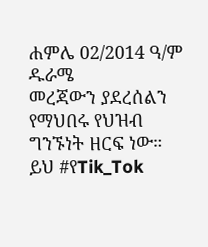ሐምሌ 02/2014 ዓ/ም ዱራሜ
መረጃውን ያደረሰልን የማህበሩ የህዝብ ግንኙነት ዘርፍ ነው።
ይህ #የTik_Tok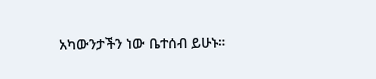አካውንታችን ነው ቤተሰብ ይሁኑ።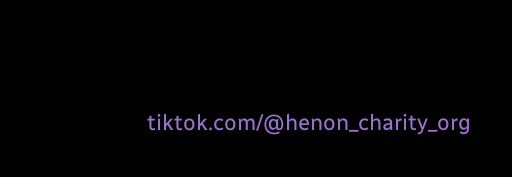tiktok.com/@henon_charity_org